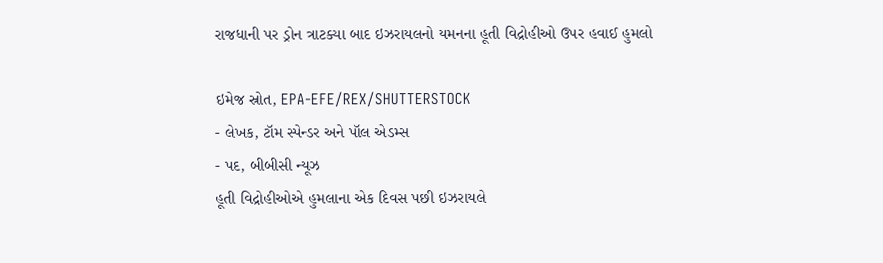રાજધાની પર ડ્રોન ત્રાટક્યા બાદ ઇઝરાયલનો યમનના હૂતી વિદ્રોહીઓ ઉપર હવાઈ હુમલો

ઇમેજ સ્રોત, EPA-EFE/REX/SHUTTERSTOCK
- લેખક, ટૉમ સ્પેન્ડર અને પૉલ એડમ્સ
- પદ, બીબીસી ન્યૂઝ
હૂતી વિદ્રોહીઓએ હુમલાના એક દિવસ પછી ઇઝરાયલે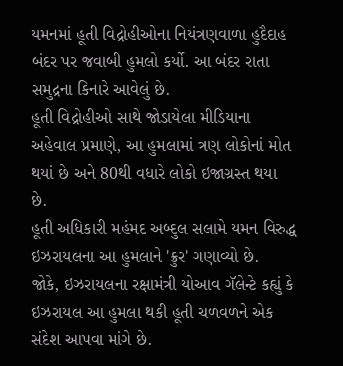યમનમાં હૂતી વિદ્રોહીઓના નિયંત્રણવાળા હુદૈદાહ બંદર પર જવાબી હુમલો કર્યો. આ બંદર રાતા સમુદ્રના કિનારે આવેલું છે.
હૂતી વિદ્રોહીઓ સાથે જોડાયેલા મીડિયાના અહેવાલ પ્રમાણે, આ હુમલામાં ત્રણ લોકોનાં મોત થયાં છે અને 80થી વધારે લોકો ઇજાગ્રસ્ત થયા છે.
હૂતી અધિકારી મહંમદ અબ્દુલ સલામે યમન વિરુદ્ધ ઇઝરાયલના આ હુમલાને 'ક્રુર' ગણાવ્યો છે.
જોકે, ઇઝરાયલના રક્ષામંત્રી યોઆવ ગૅલેન્ટે કહ્યું કે ઇઝરાયલ આ હુમલા થકી હૂતી ચળવળને એક સંદેશ આપવા માંગે છે.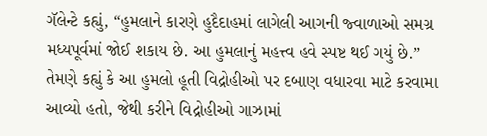ગૅલેન્ટે કહ્યું, “હુમલાને કારણે હુદૈદાહમાં લાગેલી આગની જ્વાળાઓ સમગ્ર મધ્યપૂર્વમાં જોઈ શકાય છે. આ હુમલાનું મહત્ત્વ હવે સ્પષ્ટ થઈ ગયું છે.”
તેમણે કહ્યું કે આ હુમલો હૂતી વિદ્રોહીઓ પર દબાણ વધારવા માટે કરવામા આવ્યો હતો, જેથી કરીને વિદ્રોહીઓ ગાઝામાં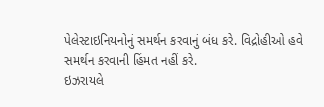પેલેસ્ટાઇનિયનોનું સમર્થન કરવાનું બંધ કરે. વિદ્રોહીઓ હવે સમર્થન કરવાની હિંમત નહીં કરે.
ઇઝરાયલે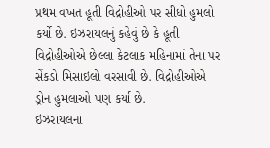પ્રથમ વખત હૂતી વિદ્રોહીઓ પર સીધો હુમલો કર્યો છે. ઇઝરાયલનું કહેવું છે કે હૂતી વિદ્રોહીઓએ છેલ્લા કેટલાક મહિનામાં તેના પર સેંકડો મિસાઇલો વરસાવી છે. વિદ્રોહીઓએ ડ્રોન હુમલાઓ પણ કર્યા છે.
ઇઝરાયલના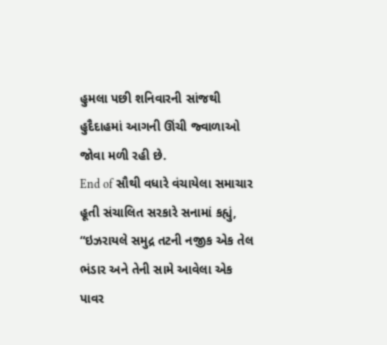હુમલા પછી શનિવારની સાંજથી હુદૈદાહમાં આગની ઊંચી જ્વાળાઓ જોવા મળી રહી છે.
End of સૌથી વધારે વંચાયેલા સમાચાર
હૂતી સંચાલિત સરકારે સનામાં કહ્યું, “ઇઝરાયલે સમુદ્ર તટની નજીક એક તેલ ભંડાર અને તેની સામે આવેલા એક પાવર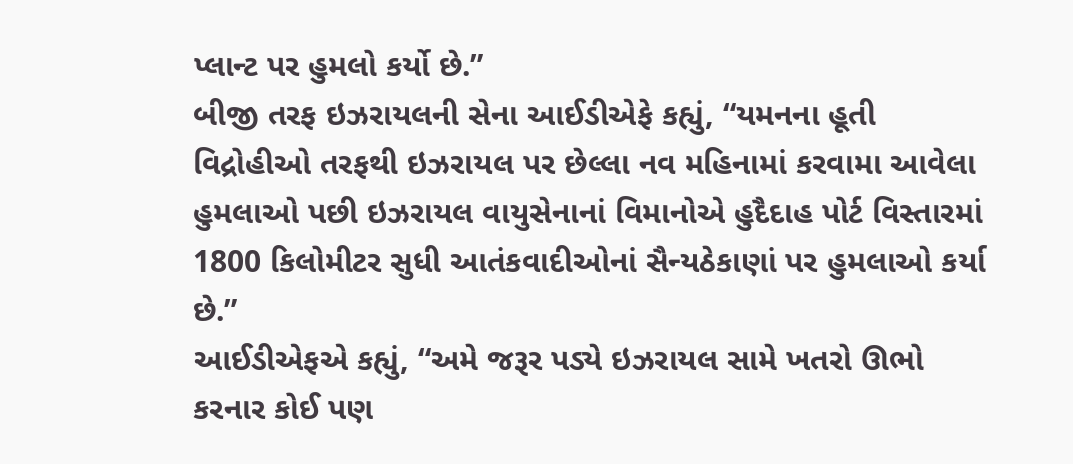પ્લાન્ટ પર હુમલો કર્યો છે.”
બીજી તરફ ઇઝરાયલની સેના આઈડીએફે કહ્યું, “યમનના હૂતી વિદ્રોહીઓ તરફથી ઇઝરાયલ પર છેલ્લા નવ મહિનામાં કરવામા આવેલા હુમલાઓ પછી ઇઝરાયલ વાયુસેનાનાં વિમાનોએ હુદૈદાહ પોર્ટ વિસ્તારમાં 1800 કિલોમીટર સુધી આતંકવાદીઓનાં સૈન્યઠેકાણાં પર હુમલાઓ કર્યા છે.”
આઈડીએફએ કહ્યું, “અમે જરૂર પડ્યે ઇઝરાયલ સામે ખતરો ઊભો કરનાર કોઈ પણ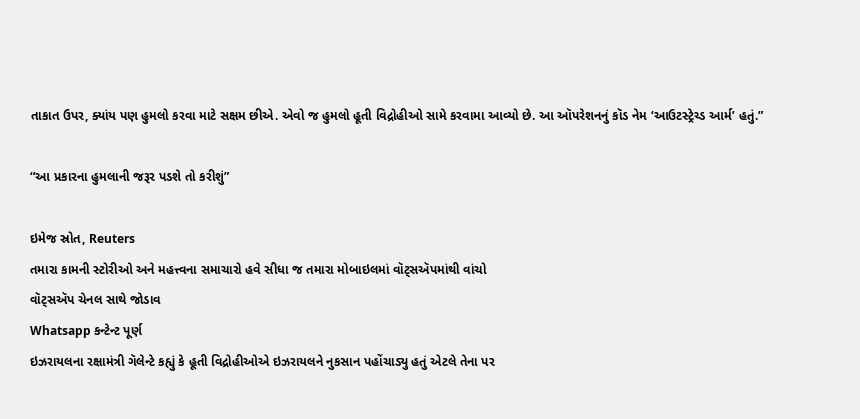તાકાત ઉપર, ક્યાંય પણ હુમલો કરવા માટે સક્ષમ છીએ. એવો જ હુમલો હૂતી વિદ્રોહીઓ સામે કરવામા આવ્યો છે. આ ઑપરેશનનું કૉડ નેમ ‘આઉટસ્ટ્રેચ્ડ આર્મ’ હતું.”

“આ પ્રકારના હુમલાની જરૂર પડશે તો કરીશું”

ઇમેજ સ્રોત, Reuters
તમારા કામની સ્ટોરીઓ અને મહત્ત્વના સમાચારો હવે સીધા જ તમારા મોબાઇલમાં વૉટ્સઍપમાંથી વાંચો
વૉટ્સઍપ ચેનલ સાથે જોડાવ
Whatsapp કન્ટેન્ટ પૂર્ણ
ઇઝરાયલના રક્ષામંત્રી ગૅલેન્ટે કહ્યું કે હૂતી વિદ્રોહીઓએ ઇઝરાયલને નુકસાન પહોંચાડ્યુ હતું એટલે તેના પર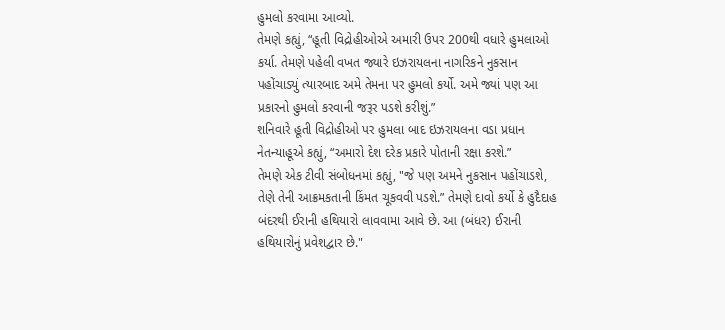હુમલો કરવામા આવ્યો.
તેમણે કહ્યું, “હૂતી વિદ્રોહીઓએ અમારી ઉપર 200થી વધારે હુમલાઓ કર્યા. તેમણે પહેલી વખત જ્યારે ઇઝરાયલના નાગરિકને નુકસાન પહોંચાડ્યું ત્યારબાદ અમે તેમના પર હુમલો કર્યો. અમે જ્યાં પણ આ પ્રકારનો હુમલો કરવાની જરૂર પડશે કરીશું.”
શનિવારે હૂતી વિદ્રોહીઓ પર હુમલા બાદ ઇઝરાયલના વડા પ્રધાન નેતન્યાહૂએ કહ્યું, “અમારો દેશ દરેક પ્રકારે પોતાની રક્ષા કરશે.”
તેમણે એક ટીવી સંબોધનમાં કહ્યું, "જે પણ અમને નુકસાન પહોંચાડશે, તેણે તેની આક્રમકતાની કિંમત ચૂકવવી પડશે.” તેમણે દાવો કર્યો કે હુદૈદાહ બંદરથી ઈરાની હથિયારો લાવવામા આવે છે. આ (બંધર) ઈરાની હથિયારોનું પ્રવેશદ્વાર છે."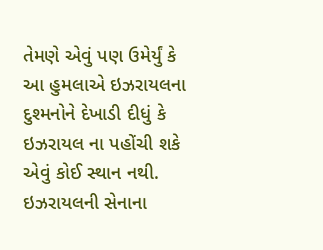તેમણે એવું પણ ઉમેર્યું કે આ હુમલાએ ઇઝરાયલના દુશ્મનોને દેખાડી દીધું કે ઇઝરાયલ ના પહોંચી શકે એવું કોઈ સ્થાન નથી.
ઇઝરાયલની સેનાના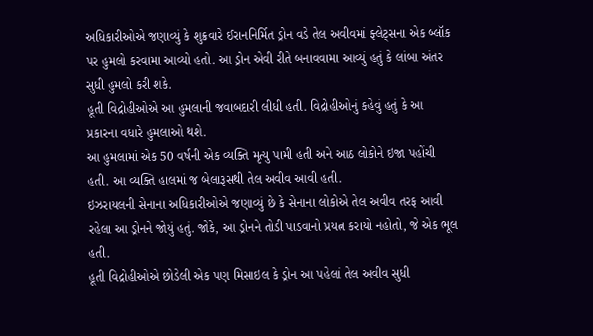અધિકારીઓએ જણાવ્યું કે શુક્રવારે ઈરાનનિર્મિત ડ્રોન વડે તેલ અવીવમાં ફ્લેટ્સના એક બ્લૉક પર હુમલો કરવામા આવ્યો હતો. આ ડ્રોન એવી રીતે બનાવવામા આવ્યું હતું કે લાંબા અંતર સુધી હુમલો કરી શકે.
હૂતી વિદ્રોહીઓએ આ હુમલાની જવાબદારી લીધી હતી. વિદ્રોહીઓનું કહેવું હતું કે આ પ્રકારના વધારે હુમલાઓ થશે.
આ હુમલામાં એક 50 વર્ષની એક વ્યક્તિ મૃત્યુ પામી હતી અને આઠ લોકોને ઇજા પહોંચી હતી. આ વ્યક્તિ હાલમાં જ બેલારૂસથી તેલ અવીવ આવી હતી.
ઇઝરાયલની સેનાના અધિકારીઓએ જણાવ્યું છે કે સેનાના લોકોએ તેલ અવીવ તરફ આવી રહેલા આ ડ્રોનને જોયું હતું. જોકે, આ ડ્રોનને તોડી પાડવાનો પ્રયત્ન કરાયો નહોતો, જે એક ભૂલ હતી.
હૂતી વિદ્રોહીઓએ છોડેલી એક પણ મિસાઇલ કે ડ્રોન આ પહેલાં તેલ અવીવ સુધી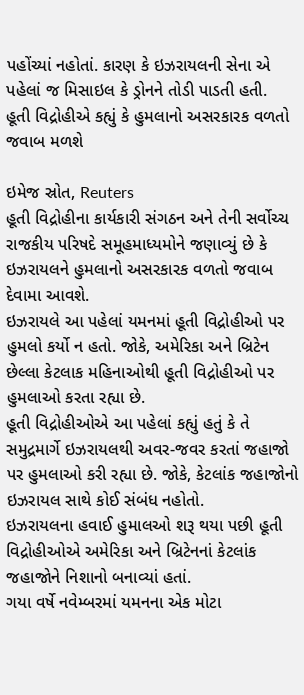પહોંચ્યાં નહોતાં. કારણ કે ઇઝરાયલની સેના એ પહેલાં જ મિસાઇલ કે ડ્રોનને તોડી પાડતી હતી.
હૂતી વિદ્રોહીએ કહ્યું કે હુમલાનો અસરકારક વળતો જવાબ મળશે

ઇમેજ સ્રોત, Reuters
હૂતી વિદ્રોહીના કાર્યકારી સંગઠન અને તેની સર્વોચ્ચ રાજકીય પરિષદે સમૂહમાધ્યમોને જણાવ્યું છે કે ઇઝરાયલને હુમલાનો અસરકારક વળતો જવાબ દેવામા આવશે.
ઇઝરાયલે આ પહેલાં યમનમાં હૂતી વિદ્રોહીઓ પર હુમલો કર્યો ન હતો. જોકે, અમેરિકા અને બ્રિટેન છેલ્લા કેટલાક મહિનાઓથી હૂતી વિદ્રોહીઓ પર હુમલાઓ કરતા રહ્યા છે.
હૂતી વિદ્રોહીઓએ આ પહેલાં કહ્યું હતું કે તે સમુદ્રમાર્ગે ઇઝરાયલથી અવર-જવર કરતાં જહાજો પર હુમલાઓ કરી રહ્યા છે. જોકે, કેટલાંક જહાજોનો ઇઝરાયલ સાથે કોઈ સંબંધ નહોતો.
ઇઝરાયલના હવાઈ હુમાલઓ શરૂ થયા પછી હૂતી વિદ્રોહીઓએ અમેરિકા અને બ્રિટેનનાં કેટલાંક જહાજોને નિશાનો બનાવ્યાં હતાં.
ગયા વર્ષે નવેમ્બરમાં યમનના એક મોટા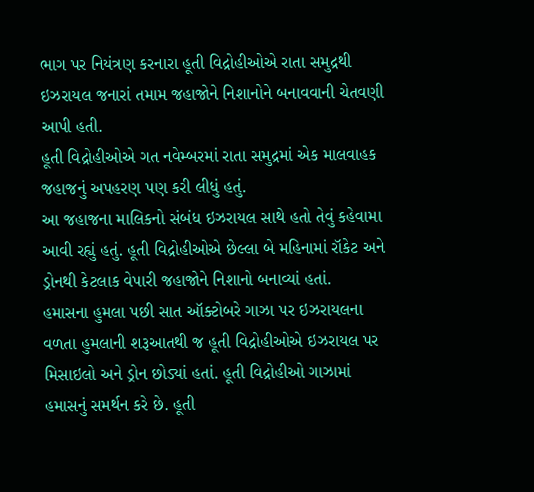ભાગ પર નિયંત્રણ કરનારા હૂતી વિદ્રોહીઓએ રાતા સમુદ્રથી ઇઝરાયલ જનારાં તમામ જહાજોને નિશાનોને બનાવવાની ચેતવણી આપી હતી.
હૂતી વિદ્રોહીઓએ ગત નવેમ્બરમાં રાતા સમુદ્રમાં એક માલવાહક જહાજનું અપહરણ પણ કરી લીધું હતું.
આ જહાજના માલિકનો સંબંધ ઇઝરાયલ સાથે હતો તેવું કહેવામા આવી રહ્યું હતું. હૂતી વિદ્રોહીઓએ છેલ્લા બે મહિનામાં રૉકેટ અને ડ્રોનથી કેટલાક વેપારી જહાજોને નિશાનો બનાવ્યાં હતાં.
હમાસના હુમલા પછી સાત ઑક્ટોબરે ગાઝા પર ઇઝરાયલના વળતા હુમલાની શરૂઆતથી જ હૂતી વિદ્રોહીઓએ ઇઝરાયલ પર મિસાઇલો અને ડ્રોન છોડ્યાં હતાં. હૂતી વિદ્રોહીઓ ગાઝામાં હમાસનું સમર્થન કરે છે. હૂતી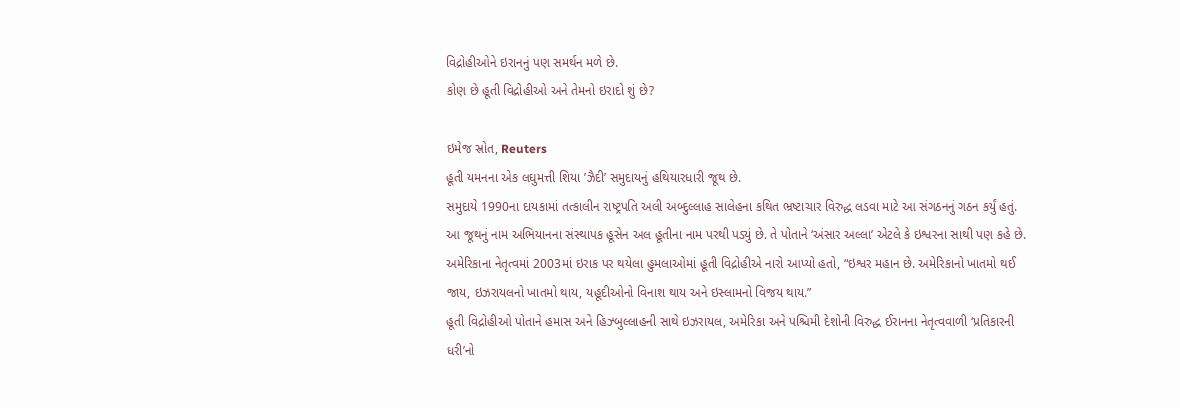વિદ્રોહીઓને ઇરાનનું પણ સમર્થન મળે છે.
કોણ છે હૂતી વિદ્રોહીઓ અને તેમનો ઇરાદો શું છે?

ઇમેજ સ્રોત, Reuters
હૂતી યમનના એક લઘુમત્તી શિયા ’ઝૈદી’ સમુદાયનું હથિયારધારી જૂથ છે.
સમુદાયે 1990ના દાયકામાં તત્કાલીન રાષ્ટ્રપતિ અલી અબ્દુલ્લાહ સાલેહના કથિત ભ્રષ્ટાચાર વિરુદ્ધ લડવા માટે આ સંગઠનનું ગઠન કર્યું હતું.
આ જૂથનું નામ અભિયાનના સંસ્થાપક હૂસેન અલ હૂતીના નામ પરથી પડ્યું છે. તે પોતાને ‘અંસાર અલ્લા’ એટલે કે ઇશ્વરના સાથી પણ કહે છે.
અમેરિકાના નેતૃત્વમાં 2003માં ઇરાક પર થયેલા હુમલાઓમાં હૂતી વિદ્રોહીએ નારો આપ્યો હતો, “ઇશ્વર મહાન છે. અમેરિકાનો ખાતમો થઈ જાય, ઇઝરાયલનો ખાતમો થાય, યહૂદીઓનો વિનાશ થાય અને ઇસ્લામનો વિજય થાય.”
હૂતી વિદ્રોહીઓ પોતાને હમાસ અને હિઝ્બુલ્લાહની સાથે ઇઝરાયલ, અમેરિકા અને પશ્ચિમી દેશોની વિરુદ્ધ ઈરાનના નેતૃત્વવાળી ‘પ્રતિકારની ધરી’નો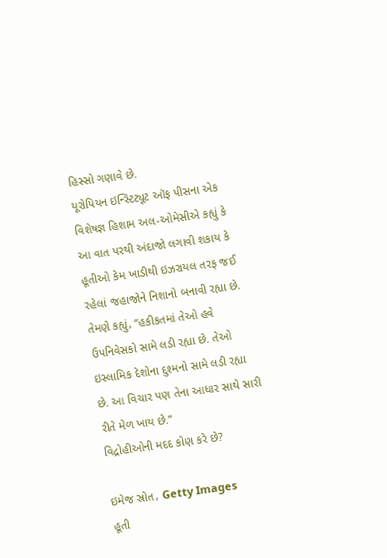હિસ્સો ગણાવે છે.
યૂરોપિયન ઇન્સ્ટિટ્યૂટ ઑફ પીસના એક વિશેષજ્ઞ હિશામ અલ-ઓમેસીએ કહ્યું કે આ વાત પરથી અંદાજો લગાવી શકાય કે હૂતીઓ કેમ ખાડીથી ઇઝરાયલ તરફ જઈ રહેલાં જહાજોને નિશાનો બનાવી રહ્યા છે.
તેમણે કહ્યું, “હકીકતમાં તેઓ હવે ઉપનિવેસકો સામે લડી રહ્યા છે. તેઓ ઇસ્લામિક દેશોના દુશ્મનો સામે લડી રહ્યા છે. આ વિચાર પણ તેના આધાર સાથે સારી રીતે મેળ ખાય છે.”
વિદ્રોહીઓની મદદ કોણ કરે છે?

ઇમેજ સ્રોત, Getty Images
હૂતી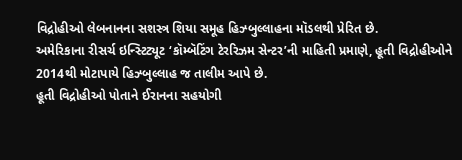વિદ્રોહીઓ લેબનાનના સશસ્ત્ર શિયા સમૂહ હિઝ્બુલ્લાહના મૉડલથી પ્રેરિત છે.
અમેરિકાના રીસર્ચ ઇન્સ્ટિટ્યૂટ ‘કૉમ્બૅટિંગ ટેરરિઝમ સેન્ટર’ની માહિતી પ્રમાણે, હૂતી વિદ્રોહીઓને 2014થી મોટાપાયે હિઝ્બુલ્લાહ જ તાલીમ આપે છે.
હૂતી વિદ્રોહીઓ પોતાને ઈરાનના સહયોગી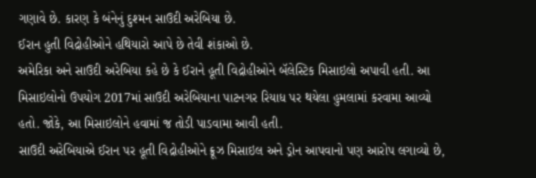ગણાવે છે. કારણ કે બંનેનું દુશ્મન સાઉદી અરેબિયા છે.
ઈરાન હુતી વિદ્રોહીઓને હથિયારો આપે છે તેવી શંકાઓ છે.
અમેરિકા અને સાઉદી અરેબિયા કહે છે કે ઈરાને હૂતી વિદ્રોહીઓને બૅલેસ્ટિક મિસાઇલો અપાવી હતી. આ મિસાઇલોનો ઉપયોગ 2017માં સાઉદી અરેબિયાના પાટનગર રિયાધ પર થયેલા હુમલામાં કરવામા આવ્યો હતો. જોકે, આ મિસાઇલોને હવામાં જ તોડી પાડવામા આવી હતી.
સાઉદી અરેબિયાએ ઈરાન પર હૂતી વિદ્રોહીઓને ક્રૂઝ મિસાઇલ અને ડ્રોન આપવાનો પણ આરોપ લગાવ્યો છે,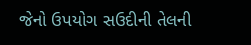જેનો ઉપયોગ સઉદીની તેલની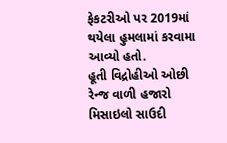ફેકટરીઓ પર 2019માં થયેલા હુમલામાં કરવામા આવ્યો હતો.
હૂતી વિદ્રોહીઓ ઓછી રેન્જ વાળી હજારો મિસાઇલો સાઉદી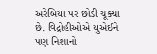અરેબિયા પર છોડી ચૂક્યા છે. વિદ્રોહીઓએ યુએઈને પણ નિશાનો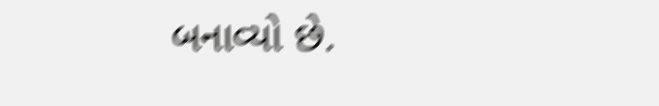બનાવ્યો છે.